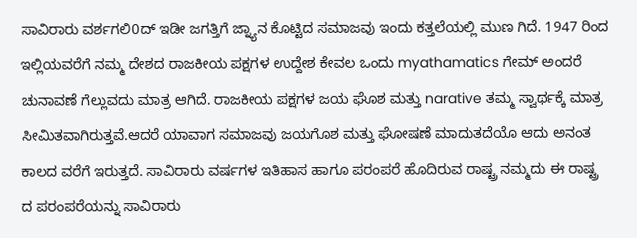ಸಾವಿರಾರು ವರ್ಶಗಲಿ0ದ್ ಇಡೀ ಜಗತ್ತಿಗೆ ಜ್ನ್ಯಾನ ಕೊಟ್ಟಿದ ಸಮಾಜವು ಇಂದು ಕತ್ತಲೆಯಲ್ಲಿ ಮುಣ ಗಿದೆ. 1947 ರಿಂದ ಇಲ್ಲಿಯವರೆಗೆ ನಮ್ಮ ದೇಶದ ರಾಜಕೀಯ ಪಕ್ಷಗಳ ಉದ್ದೇಶ ಕೇವಲ ಒಂದು myathamatics ಗೇಮ್ ಅಂದರೆ ಚುನಾವಣೆ ಗೆಲ್ಲುವದು ಮಾತ್ರ ಆಗಿದೆ. ರಾಜಕೀಯ ಪಕ್ಷಗಳ ಜಯ ಘೊಶ ಮತ್ತು narative ತಮ್ಮ ಸ್ವಾರ್ಥಕ್ಕೆ ಮಾತ್ರ ಸೀಮಿತವಾಗಿರುತ್ತವೆ.ಆದರೆ ಯಾವಾಗ ಸಮಾಜವು ಜಯಗೊಶ ಮತ್ತು ಘೋಷಣೆ ಮಾದುತದೆಯೊ ಆದು ಅನಂತ ಕಾಲದ ವರೆಗೆ ಇರುತ್ತದೆ. ಸಾವಿರಾರು ವರ್ಷಗಳ ಇತಿಹಾಸ ಹಾಗೂ ಪರಂಪರೆ ಹೊದಿರುವ ರಾಷ್ಟ್ರ ನಮ್ಮದು ಈ ರಾಷ್ಟ್ರ ದ ಪರಂಪರೆಯನ್ನು ಸಾವಿರಾರು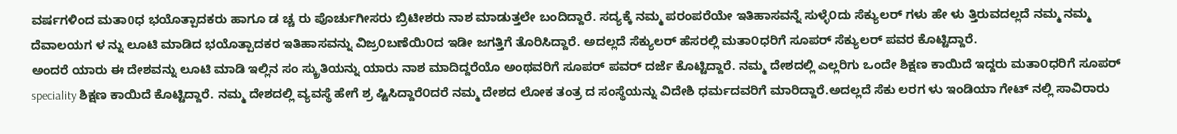ವರ್ಷಗಳಿಂದ ಮತಾ0ಧ ಭಯೊತ್ಪಾದಕರು ಹಾಗೂ ಡ ಚ್ಚ ರು ಪೊರ್ಚುಗೀಸರು ಬ್ರಿಟೀಶರು ನಾಶ ಮಾಡುತ್ತಲೇ ಬಂದಿದ್ದಾರೆ. ಸದ್ಯಕ್ಕೆ ನಮ್ಮ ಪರಂಪರೆಯೇ ಇತಿಹಾಸವನ್ನೆ ಸುಳ್ಳೆ೦ದು ಸೆಕ್ಯುಲರ್ ಗಳು ಹೇ ಳು ತ್ತಿರುವದಲ್ಲದೆ ನಮ್ಮ ನಮ್ಮ ದೆವಾಲಯಗ ಳ ನ್ನು ಲೂಟಿ ಮಾಡಿದ ಭಯೊತ್ಪಾದಕರ ಇತಿಹಾಸವನ್ನು ವಿಜ್ರ೦ಬಣೆಯಿ೦ದ ಇಡೀ ಜಗತ್ತಿಗೆ ತೊರಿಸಿದ್ದಾರೆ. ಅದಲ್ಲದೆ ಸೆಕ್ಯುಲರ್ ಹೆಸರಲ್ಲಿ ಮತಾ೦ಧರಿಗೆ ಸೂಪರ್ ಸೆಕ್ಯುಲರ್ ಪವರ ಕೊಟ್ಟಿದ್ದಾರೆ.
ಅಂದರೆ ಯಾರು ಈ ದೇಶವನ್ನು ಲೂಟಿ ಮಾಡಿ ಇಲ್ಲಿನ ಸಂ ಸ್ಕ್ರುತಿಯನ್ನು ಯಾರು ನಾಶ ಮಾದಿದ್ದರೆಯೊ ಅಂಥವರಿಗೆ ಸೂಪರ್ ಪವರ್ ದರ್ಜೆ ಕೊಟ್ಟಿದ್ದಾರೆ. ನಮ್ಮ ದೇಶದಲ್ಲಿ ಎಲ್ಲರಿಗು ಒಂದೇ ಶಿಕ್ಷಣ ಕಾಯಿದೆ ಇದ್ದರು ಮತಾ೦ಧರಿಗೆ ಸೂಪರ್ speciality ಶಿಕ್ಷಣ ಕಾಯಿದೆ ಕೊಟ್ಟಿದ್ದಾರೆ. ನಮ್ಮ ದೇಶದಲ್ಲಿ ವ್ಯವಸ್ಥೆ ಹೇಗೆ ಶ್ರ ಷ್ಟಿಸಿದ್ದಾರೆ೦ದರೆ ನಮ್ಮ ದೇಶದ ಲೋಕ ತಂತ್ರ ದ ಸಂಸ್ಥೆಯನ್ನು ವಿದೇಶಿ ಧರ್ಮದವರಿಗೆ ಮಾರಿದ್ದಾರೆ.ಅದಲ್ಲದೆ ಸೆಕು ಲರಗ ಳು ಇಂಡಿಯಾ ಗೇಟ್ ನಲ್ಲಿ ಸಾವಿರಾರು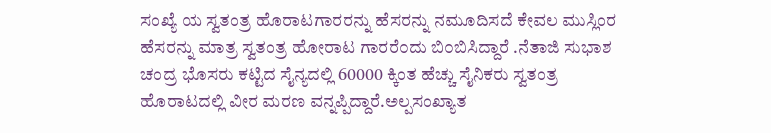ಸಂಖ್ಯೆ ಯ ಸ್ವತಂತ್ರ ಹೊರಾಟಗಾರರನ್ನು ಹೆಸರನ್ನು ನಮೂದಿಸದೆ ಕೇವಲ ಮುಸ್ಲಿಂರ ಹೆಸರನ್ನು ಮಾತ್ರ ಸ್ವತಂತ್ರ ಹೋರಾಟ ಗಾರರೆ೦ದು ಬಿ೦ಬಿಸಿದ್ದಾರೆ .ನೆತಾಜಿ ಸುಭಾಶ ಚಂದ್ರ ಭೊಸರು ಕಟ್ಟಿದ ಸೈನ್ಯದಲ್ಲಿ 60000 ಕ್ಕಿಂತ ಹೆಚ್ಚು ಸೈನಿಕರು ಸ್ವತಂತ್ರ ಹೊರಾಟದಲ್ಲಿ ವೀರ ಮರಣ ವನ್ನಪ್ಪಿದ್ದಾರೆ.ಅಲ್ಪಸಂಖ್ಯಾತ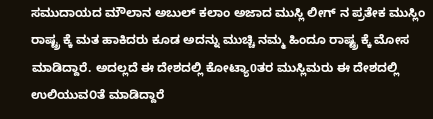ಸಮುದಾಯದ ಮೌಲಾನ ಅಬುಲ್ ಕಲಾಂ ಅಜಾದ ಮುಸ್ಲಿ ಲೀಗ್ ನ ಪ್ರತೇಕ ಮುಸ್ಲಿಂ ರಾಷ್ಟ್ರ ಕ್ಕೆ ಮತ ಹಾಕಿದರು ಕೂಡ ಅದನ್ನು ಮುಚ್ಚಿ ನಮ್ಮ ಹಿಂದೂ ರಾಷ್ಟ್ರ ಕ್ಕೆ ಮೋಸ ಮಾಡಿದ್ದಾರೆ. ಅದಲ್ಲದೆ ಈ ದೇಶದಲ್ಲಿ ಕೋಟ್ಯಾ0ತರ ಮುಸ್ಲಿಮರು ಈ ದೇಶದಲ್ಲಿ ಉಲಿಯುವ೦ತೆ ಮಾಡಿದ್ದಾರೆ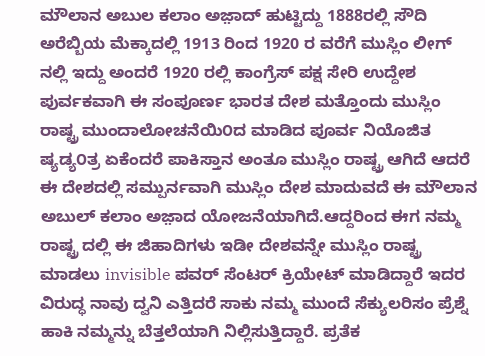ಮೌಲಾನ ಅಬುಲ ಕಲಾಂ ಅಜ಼ಾದ್ ಹುಟ್ಟಿದ್ದು 1888ರಲ್ಲಿ ಸೌದಿ ಅರೆಬ್ಬಿಯ ಮೆಕ್ಕಾದಲ್ಲಿ 1913 ರಿಂದ 1920 ರ ವರೆಗೆ ಮುಸ್ಲಿಂ ಲೀಗ್ ನಲ್ಲಿ ಇದ್ದು ಅಂದರೆ 1920 ರಲ್ಲಿ ಕಾಂಗ್ರೆಸ್ ಪಕ್ಷ ಸೇರಿ ಉದ್ದೇಶ ಪುರ್ವಕವಾಗಿ ಈ ಸಂಪೂರ್ಣ ಭಾರತ ದೇಶ ಮತ್ತೊಂದು ಮುಸ್ಲಿಂ ರಾಷ್ಟ್ರ ಮುಂದಾಲೋಚನೆಯಿ೦ದ ಮಾಡಿದ ಪೂರ್ವ ನಿಯೊಜಿತ ಷ್ಯಡ್ಯ೦ತ್ರ ಏಕೆಂದರೆ ಪಾಕಿಸ್ತಾನ ಅಂತೂ ಮುಸ್ಲಿಂ ರಾಷ್ಟ್ರ ಆಗಿದೆ ಆದರೆ ಈ ದೇಶದಲ್ಲಿ ಸಮ್ಪುರ್ನವಾಗಿ ಮುಸ್ಲಿಂ ದೇಶ ಮಾದುವದೆ ಈ ಮೌಲಾನ ಅಬುಲ್ ಕಲಾಂ ಅಜ಼ಾದ ಯೋಜನೆಯಾಗಿದೆ.ಆದ್ದರಿಂದ ಈಗ ನಮ್ಮ ರಾಷ್ಟ್ರ ದಲ್ಲಿ ಈ ಜಿಹಾದಿಗಳು ಇಡೀ ದೇಶವನ್ನೇ ಮುಸ್ಲಿಂ ರಾಷ್ಟ್ರ ಮಾಡಲು invisible ಪವರ್ ಸೆಂಟರ್ ಕ್ರಿಯೇಟ್ ಮಾಡಿದ್ದಾರೆ ಇದರ ವಿರುದ್ಧ ನಾವು ದ್ವನಿ ಎತ್ತಿದರೆ ಸಾಕು ನಮ್ಮ ಮುಂದೆ ಸೆಕ್ಯುಲರಿಸಂ ಪ್ರೆಶ್ನೆ ಹಾಕಿ ನಮ್ಮನ್ನು ಬೆತ್ತಲೆಯಾಗಿ ನಿಲ್ಲಿಸುತ್ತಿದ್ದಾರೆ. ಪ್ರತೆಕ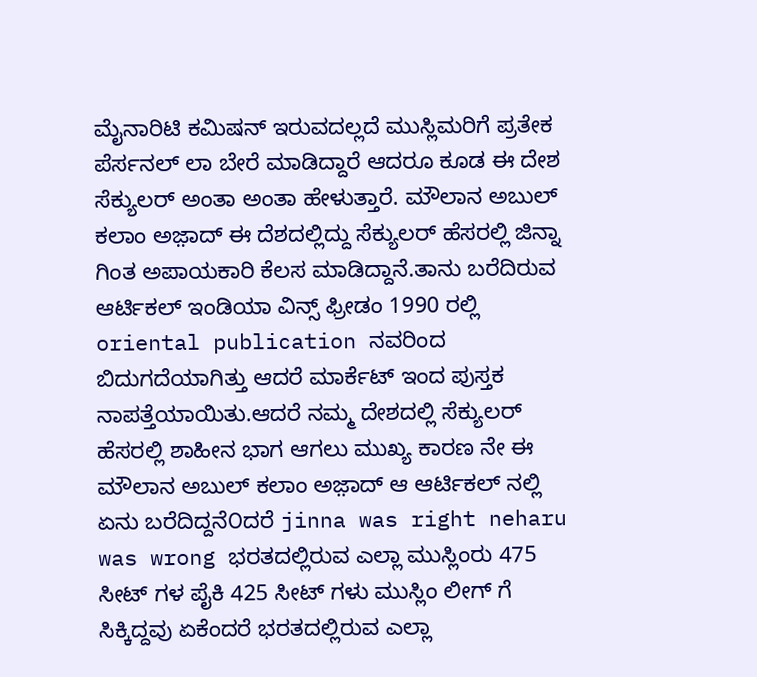ಮೈನಾರಿಟಿ ಕಮಿಷನ್ ಇರುವದಲ್ಲದೆ ಮುಸ್ಲಿಮರಿಗೆ ಪ್ರತೇಕ ಪೆರ್ಸನಲ್ ಲಾ ಬೇರೆ ಮಾಡಿದ್ದಾರೆ ಆದರೂ ಕೂಡ ಈ ದೇಶ ಸೆಕ್ಯುಲರ್ ಅಂತಾ ಅಂತಾ ಹೇಳುತ್ತಾರೆ. ಮೌಲಾನ ಅಬುಲ್ ಕಲಾಂ ಅಜ಼ಾದ್ ಈ ದೆಶದಲ್ಲಿದ್ದು ಸೆಕ್ಯುಲರ್ ಹೆಸರಲ್ಲಿ ಜಿನ್ನಾ ಗಿಂತ ಅಪಾಯಕಾರಿ ಕೆಲಸ ಮಾಡಿದ್ದಾನೆ.ತಾನು ಬರೆದಿರುವ ಆರ್ಟಿಕಲ್ ಇಂಡಿಯಾ ವಿನ್ಸ್ ಫ್ರೀಡಂ 1990 ರಲ್ಲಿ oriental publication ನವರಿಂದ ಬಿದುಗದೆಯಾಗಿತ್ತು ಆದರೆ ಮಾರ್ಕೆಟ್ ಇಂದ ಪುಸ್ತಕ ನಾಪತ್ತೆಯಾಯಿತು.ಆದರೆ ನಮ್ಮ ದೇಶದಲ್ಲಿ ಸೆಕ್ಯುಲರ್ ಹೆಸರಲ್ಲಿ ಶಾಹೀನ ಭಾಗ ಆಗಲು ಮುಖ್ಯ ಕಾರಣ ನೇ ಈ ಮೌಲಾನ ಅಬುಲ್ ಕಲಾಂ ಅಜ಼ಾದ್ ಆ ಆರ್ಟಿಕಲ್ ನಲ್ಲಿ ಏನು ಬರೆದಿದ್ದನೆ೦ದರೆ jinna was right neharu was wrong ಭರತದಲ್ಲಿರುವ ಎಲ್ಲಾ ಮುಸ್ಲಿಂರು 475 ಸೀಟ್ ಗಳ ಪೈಕಿ 425 ಸೀಟ್ ಗಳು ಮುಸ್ಲಿಂ ಲೀಗ್ ಗೆ ಸಿಕ್ಕಿದ್ದವು ಏಕೆಂದರೆ ಭರತದಲ್ಲಿರುವ ಎಲ್ಲಾ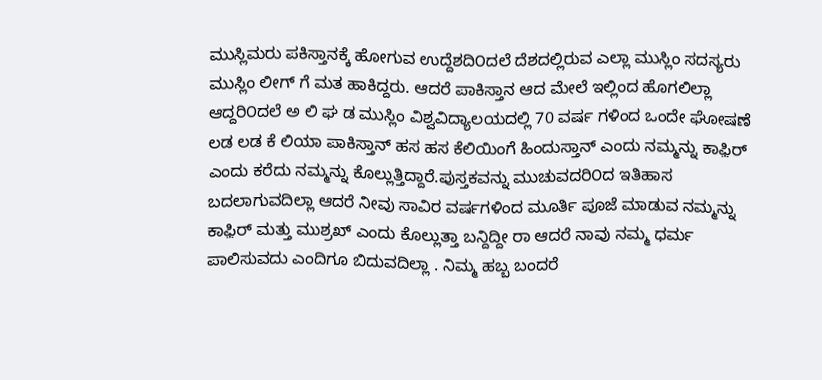ಮುಸ್ಲಿಮರು ಪಕಿಸ್ತಾನಕ್ಕೆ ಹೋಗುವ ಉದ್ದೆಶದಿ೦ದಲೆ ದೆಶದಲ್ಲಿರುವ ಎಲ್ಲಾ ಮುಸ್ಲಿಂ ಸದಸ್ಯರು ಮುಸ್ಲಿಂ ಲೀಗ್ ಗೆ ಮತ ಹಾಕಿದ್ದರು. ಆದರೆ ಪಾಕಿಸ್ತಾನ ಆದ ಮೇಲೆ ಇಲ್ಲಿಂದ ಹೊಗಲಿಲ್ಲಾ ಆದ್ದರಿ೦ದಲೆ ಅ ಲಿ ಘ ಡ ಮುಸ್ಲಿಂ ವಿಶ್ವವಿದ್ಯಾಲಯದಲ್ಲಿ 70 ವರ್ಷ ಗಳಿಂದ ಒಂದೇ ಘೋಷಣೆ ಲಡ ಲಡ ಕೆ ಲಿಯಾ ಪಾಕಿಸ್ತಾನ್ ಹಸ ಹಸ ಕೆಲಿಯಿಂಗೆ ಹಿಂದುಸ್ತಾನ್ ಎಂದು ನಮ್ಮನ್ನು ಕಾಫ಼ಿರ್ ಎಂದು ಕರೆದು ನಮ್ಮನ್ನು ಕೊಲ್ಲುತ್ತಿದ್ದಾರೆ.ಪುಸ್ತಕವನ್ನು ಮುಚುವದರಿ೦ದ ಇತಿಹಾಸ ಬದಲಾಗುವದಿಲ್ಲಾ ಆದರೆ ನೀವು ಸಾವಿರ ವರ್ಷಗಳಿಂದ ಮೂರ್ತಿ ಪೂಜೆ ಮಾಡುವ ನಮ್ಮನ್ನು ಕಾಫ಼ಿರ್ ಮತ್ತು ಮುಶ್ರಖ್ ಎಂದು ಕೊಲ್ಲುತ್ತಾ ಬನ್ದಿದ್ದೀ ರಾ ಆದರೆ ನಾವು ನಮ್ಮ ಧರ್ಮ ಪಾಲಿಸುವದು ಎಂದಿಗೂ ಬಿದುವದಿಲ್ಲಾ . ನಿಮ್ಮ ಹಬ್ಬ ಬಂದರೆ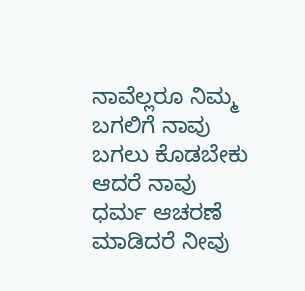ನಾವೆಲ್ಲರೂ ನಿಮ್ಮ ಬಗಲಿಗೆ ನಾವು ಬಗಲು ಕೊಡಬೇಕು ಆದರೆ ನಾವು ಧರ್ಮ ಆಚರಣೆ ಮಾಡಿದರೆ ನೀವು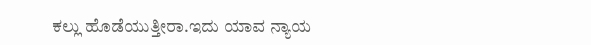ಕಲ್ಲು ಹೊಡೆಯುತ್ತೀರಾ.ಇದು ಯಾವ ನ್ಯಾಯ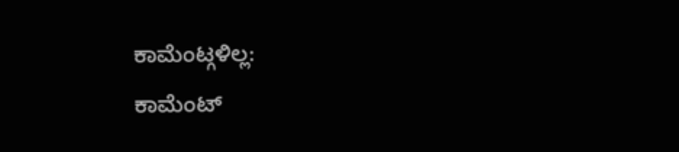ಕಾಮೆಂಟ್ಗಳಿಲ್ಲ:
ಕಾಮೆಂಟ್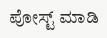ಪೋಸ್ಟ್ ಮಾಡಿ